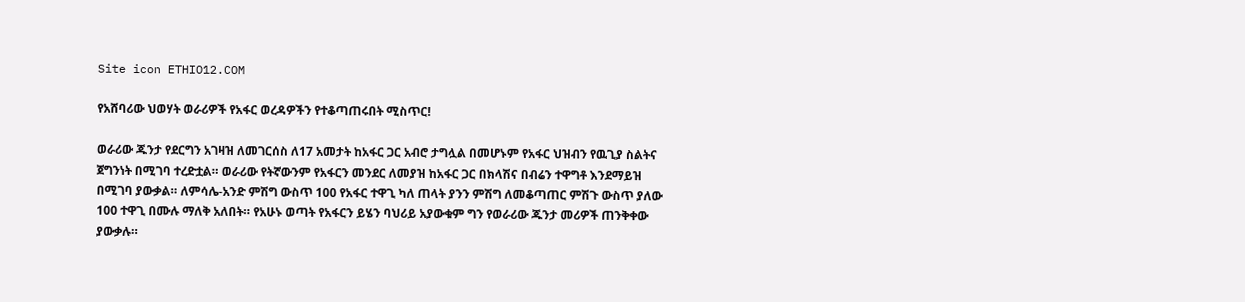Site icon ETHIO12.COM

የአሸባሪው ህወሃት ወራሪዎች የአፋር ወረዳዎችን የተቆጣጠሩበት ሚስጥር!

ወራሪው ጁንታ የደርግን አገዛዝ ለመገርሰስ ለ17 አመታት ከአፋር ጋር አብሮ ታግሏል በመሆኑም የአፋር ህዝብን የዉጊያ ስልትና ጀግንነት በሚገባ ተረድቷል። ወራሪው የትኛውንም የአፋርን መንደር ለመያዝ ከአፋር ጋር በክላሽና በብሬን ተዋግቶ እንደማይዝ በሚገባ ያውቃል። ለምሳሌ-አንድ ምሽግ ውስጥ 100 የአፋር ተዋጊ ካለ ጠላት ያንን ምሽግ ለመቆጣጠር ምሽጉ ውስጥ ያለው 100 ተዋጊ በሙሉ ማለቅ አለበት። የአሁኑ ወጣት የአፋርን ይሄን ባህሪይ አያውቁም ግን የወራሪው ጁንታ መሪዎች ጠንቅቀው ያውቃሉ።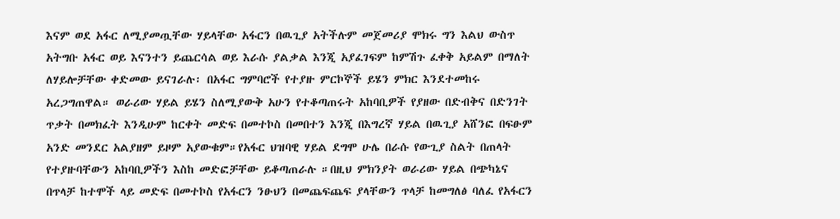እናም ወደ አፋር ለሚያመጧቸው ሃይላቸው አፋርን በዉጊያ አትችሉም መጀመሪያ ሞክሩ ግን እልህ ውስጥ አትግቡ አፋር ወይ እናንተን ይጨርሳል ወይ እራሱ ያልቃል እንጂ አያፈገፍም ከምሽጉ ፈቀቅ አይልም በማለት ለሃይሎቻቸው ቀድመው ይናገራሉ፡ በአፋር ግምባሮች የተያዙ ምርኮኞች ይሄን ምክር እንደተመከሩ አረጋግጠዋል። ወራሪው ሃይል ይሄን ስለሚያውቅ አሁን የተቆጣጠሩት አከባቢዎች የያዘው በድብቅና በድንገት ጥቃት በመክፈት እንዲሁም ከርቀት መድፍ በመተኮስ በመበተን እንጂ በእግረኛ ሃይል በዉጊያ አሸንፎ በፍፁም አንድ መንደር አልያዘም ይዞም አያውቁም።የአፋር ህዝባዊ ሃይል ደግሞ ሁሌ በራሱ የውጊያ ስልት በጠላት የተያዙባቸውን አከባቢዎችን እስከ መድፎቻቸው ይቆጣጠራሉ ።በዚህ ምክንያት ወራሪው ሃይል በጭካኔና በጥላቻ ከተሞች ላይ መድፍ በመተኮስ የአፋርን ንፁህን በመጨፍጨፍ ያላቸውን ጥላቻ ከመግለፅ ባለፈ የአፋርን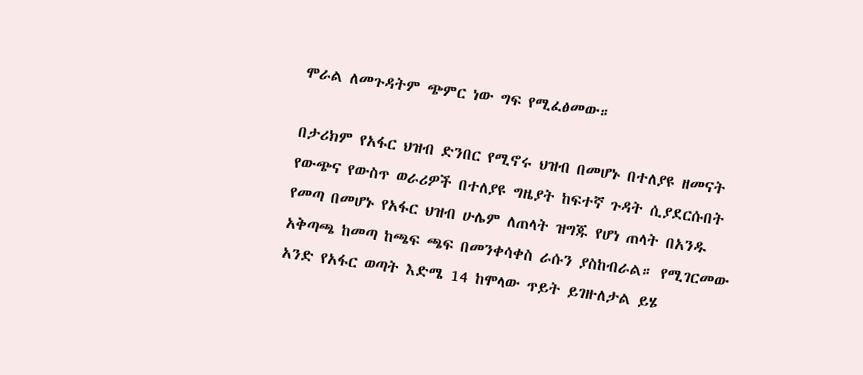ሞራል ለመጉዳትም ጭምር ነው ግፍ የሚፈፅመው።

በታሪክም የአፋር ህዝብ ድንበር የሚኖሩ ህዝብ በመሆኑ በተለያዩ ዘመናት የውጭና የውስጥ ወራሪዎች በተለያዩ ግዜያት ከፍተኛ ጉዳት ሲያደርሱበት የመጣ በመሆኑ የአፋር ህዝብ ሁሌም ለጠላት ዝግጁ የሆነ ጠላት በአንዱ አቅጣጫ ከመጣ ከጫፍ ጫፍ በመንቀሳቀስ ራሱን ያስከብራል። የሚገርመው አንድ የአፋር ወጣት እድሜ 14 ከሞላው ጥይት ይገዙለታል ይሄ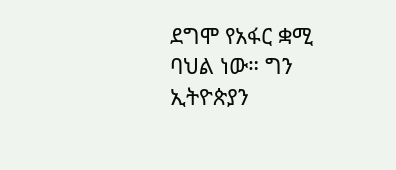ደግሞ የአፋር ቋሚ ባህል ነው። ግን ኢትዮጵያን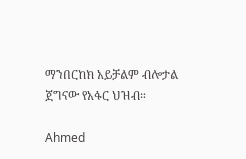ማንበርከክ አይቻልም ብሎታል ጀግናው የአፋር ህዝብ።

Ahmed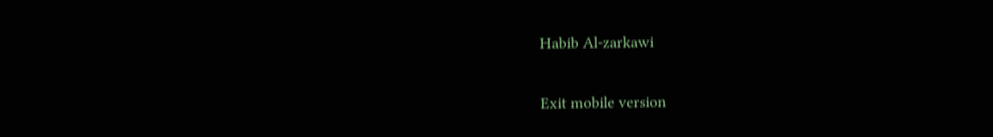Habib Al-zarkawi

Exit mobile version